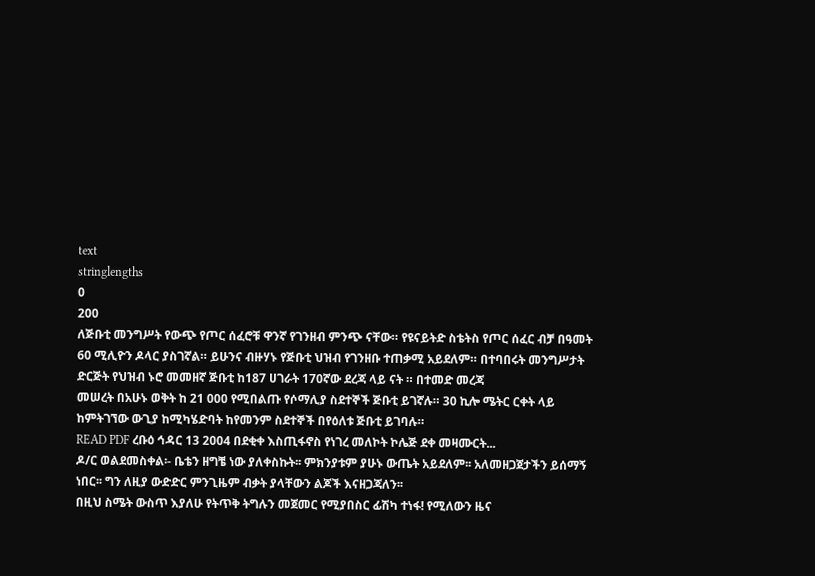text
stringlengths
0
200
ለጅቡቲ መንግሥት የውጭ የጦር ሰፈሮቹ ዋንኛ የገንዘብ ምንጭ ናቸው። የዩናይትድ ስቴትስ የጦር ሰፈር ብቻ በዓመት 60 ሚሊዮን ዶላር ያስገኛል። ይሁንና ብዙሃኑ የጅቡቲ ህዝብ የገንዘቡ ተጠቃሚ አይደለም። በተባበሩት መንግሥታት ድርጅት የህዝብ ኑሮ መመዘኛ ጅቡቲ ከ187 ሀገራት 170ኛው ደረጃ ላይ ናት ። በተመድ መረጃ
መሠረት በአሁኑ ወቅት ከ 21 000 የሚበልጡ የሶማሊያ ስደተኞች ጅቡቲ ይገኛሉ። 30 ኪሎ ሜትር ርቀት ላይ ከምትገኘው ውጊያ ከሚካሄድባት ከየመንም ስደተኞች በየዕለቱ ጅቡቲ ይገባሉ።
READ PDF ረቡዕ ኅዳር 13 2004 በደቂቀ እስጢፋኖስ የነገረ መለኮት ኮሌጅ ደቀ መዛሙርት...
ዶ/ር ወልደመስቀል፡- ቤቴን ዘግቼ ነው ያለቀስኩት፡፡ ምክንያቱም ያሁኑ ውጤት አይደለም፡፡ አለመዘጋጀታችን ይሰማኝ ነበር፡፡ ግን ለዚያ ውድድር ምንጊዜም ብቃት ያላቸውን ልጆች እናዘጋጃለን፡፡
በዚህ ስሜት ውስጥ እያለሁ የትጥቅ ትግሉን መጀመር የሚያበስር ፊሽካ ተነፋ! የሚለውን ዜና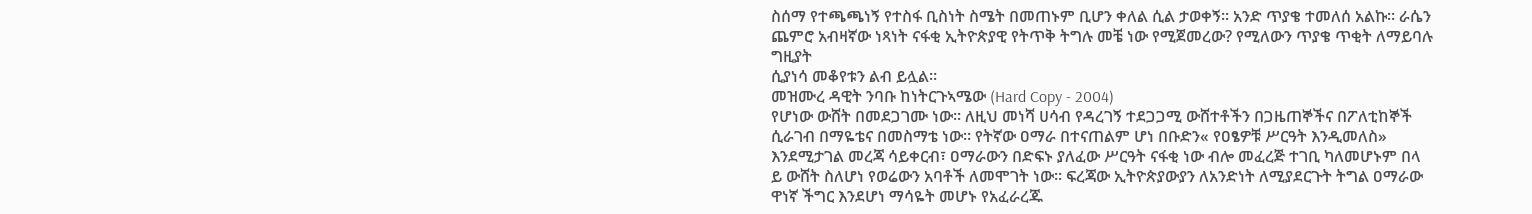ስሰማ የተጫጫነኝ የተስፋ ቢስነት ስሜት በመጠኑም ቢሆን ቀለል ሲል ታወቀኝ። አንድ ጥያቄ ተመለሰ አልኩ። ራሴን ጨምሮ አብዛኛው ነጻነት ናፋቂ ኢትዮጵያዊ የትጥቅ ትግሉ መቼ ነው የሚጀመረው? የሚለውን ጥያቄ ጥቂት ለማይባሉ ግዚያት
ሲያነሳ መቆየቱን ልብ ይሏል።
መዝሙረ ዳዊት ንባቡ ከነትርጉኣሜው (Hard Copy - 2004)
የሆነው ውሸት በመደጋገሙ ነው። ለዚህ መነሻ ሀሳብ የዳረገኝ ተደጋጋሚ ውሸተቶችን በጋዜጠኞችና በፖለቲከኞች ሲራገብ በማዬቴና በመስማቴ ነው። የትኛው ዐማራ በተናጠልም ሆነ በቡድን« የዐፄዎቹ ሥርዓት እንዲመለስ» እንደሚታገል መረጃ ሳይቀርብ፣ ዐማራውን በድፍኑ ያለፈው ሥርዓት ናፋቂ ነው ብሎ መፈረጅ ተገቢ ካለመሆኑም በላ
ይ ውሸት ስለሆነ የወሬውን አባቶች ለመሞገት ነው። ፍረጃው ኢትዮጵያውያን ለአንድነት ለሚያደርጉት ትግል ዐማራው ዋነኛ ችግር እንደሆነ ማሳዬት መሆኑ የአፈራረጁ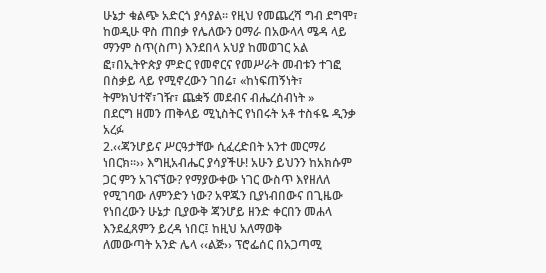ሁኔታ ቁልጭ አድርጎ ያሳያል። የዚህ የመጨረሻ ግብ ደግሞ፣ ከወዲሁ ዋስ ጠበቃ የሌለውን ዐማራ በአውላላ ሜዳ ላይ ማንም ስጥ(ስጦ) እንደበላ አህያ ከመወገር አል
ፎ፣በኢትዮጵያ ምድር የመኖርና የመሥራት መብቱን ተገፎ በስቃይ ላይ የሚኖረውን ገበሬ፣ «ከነፍጠኝነት፣ ትምክህተኛ፣ገዥ፣ ጨቋኝ መደብና ብሔረሰብነት »
በደርግ ዘመን ጠቅላይ ሚኒስትር የነበሩት አቶ ተስፋዬ ዲንቃ አረፉ
2.‹‹ጃንሆይና ሥርዓታቸው ሲፈረድበት አንተ መርማሪ ነበርክ።›› እግዚአብሔር ያሳያችሁ! አሁን ይህንን ከአክሱም ጋር ምን አገናኘው? የማያውቀው ነገር ውስጥ እየዘለለ የሚገባው ለምንድን ነው? አዋጁን ቢያነብበውና በጊዜው የነበረውን ሁኔታ ቢያውቅ ጃንሆይ ዘንድ ቀርበን መሐላ እንደፈጸምን ይረዳ ነበር፤ ከዚህ አለማወቅ
ለመውጣት አንድ ሌላ ‹‹ልጅ›› ፕሮፌሰር በአጋጣሚ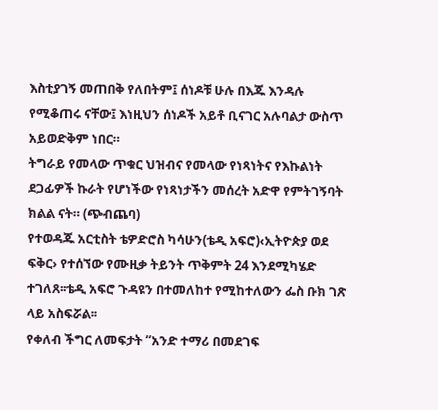እስቲያገኝ መጠበቅ የለበትም፤ ሰነዶቹ ሁሉ በእጁ እንዳሉ የሚቆጠሩ ናቸው፤ እነዚህን ሰነዶች አይቶ ቢናገር አሉባልታ ውስጥ አይወድቅም ነበር።
ትግራይ የመላው ጥቁር ህዝብና የመላው የነጻነትና የእኩልነት ደጋፊዎች ኩራት የሆነችው የነጻነታችን መሰረት አድዋ የምትገኝባት ክልል ናት። (ጭብጨባ)
የተወዳጁ አርቲስት ቴዎድሮስ ካሳሁን(ቴዲ አፍሮ)‹ኢትዮጵያ ወደ ፍቅር› የተሰኘው የሙዚቃ ትይንት ጥቅምት 24 እንደሚካሄድ ተገለጸ፡፡ቴዲ አፍሮ ጉዳዩን በተመለከተ የሚከተለውን ፌስ ቡክ ገጽ ላይ አስፍሯል፡፡
የቀለብ ችግር ለመፍታት “አንድ ተማሪ በመደገፍ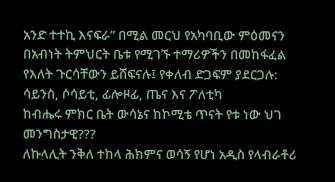አንድ ተተኪ እናፍራ” በሚል መርህ የአካባቢው ምዕመናን በአብነት ትምህርት ቤቱ የሚገኙ ተማሪዎችን በመከፋፈል የእለት ጉርሳቸውን ይሸፍናሉ፤ የቀለብ ድጋፍም ያደርጋሉ:
ሳይንስ, ሶሳይቲ, ፊሎዞፊ, ጤና እና ፖለቲካ
ከብሔሩ ምክር ቤት ውሳኔና ከኮሚቴ ጥናት የቱ ነው ህገ መንግስታዊ???
ለኩላሊት ንቅለ ተከላ ሕክምና ወሳኝ የሆነ አዲስ የላብራቶሪ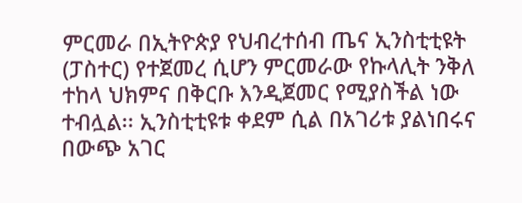ምርመራ በኢትዮጵያ የህብረተሰብ ጤና ኢንስቲቲዩት (ፓስተር) የተጀመረ ሲሆን ምርመራው የኩላሊት ንቅለ ተከላ ህክምና በቅርቡ እንዲጀመር የሚያስችል ነው ተብሏል፡፡ ኢንስቲቲዩቱ ቀደም ሲል በአገሪቱ ያልነበሩና በውጭ አገር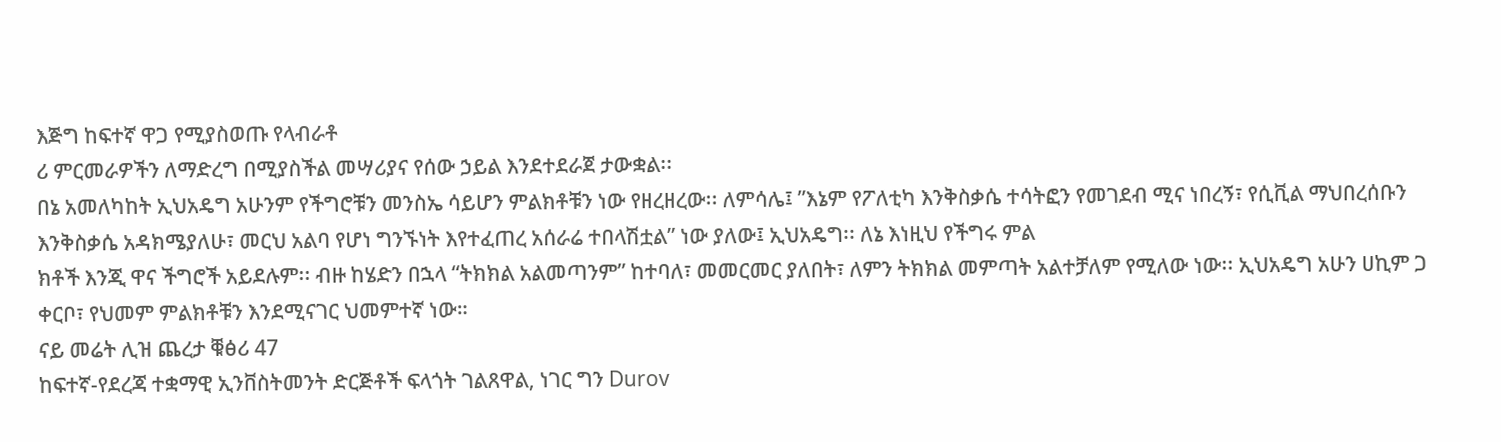እጅግ ከፍተኛ ዋጋ የሚያስወጡ የላብራቶ
ሪ ምርመራዎችን ለማድረግ በሚያስችል መሣሪያና የሰው ኃይል እንደተደራጀ ታውቋል፡፡
በኔ አመለካከት ኢህአዴግ አሁንም የችግሮቹን መንስኤ ሳይሆን ምልክቶቹን ነው የዘረዘረው፡፡ ለምሳሌ፤ ”እኔም የፖለቲካ እንቅስቃሴ ተሳትፎን የመገደብ ሚና ነበረኝ፣ የሲቪል ማህበረሰቡን እንቅስቃሴ አዳክሜያለሁ፣ መርህ አልባ የሆነ ግንኙነት እየተፈጠረ አሰራሬ ተበላሽቷል” ነው ያለው፤ ኢህአዴግ፡፡ ለኔ እነዚህ የችግሩ ምል
ክቶች እንጂ ዋና ችግሮች አይደሉም፡፡ ብዙ ከሄድን በኋላ “ትክክል አልመጣንም” ከተባለ፣ መመርመር ያለበት፣ ለምን ትክክል መምጣት አልተቻለም የሚለው ነው፡፡ ኢህአዴግ አሁን ሀኪም ጋ ቀርቦ፣ የህመም ምልክቶቹን እንደሚናገር ህመምተኛ ነው።
ናይ መሬት ሊዝ ጨረታ ቑፅሪ 47
ከፍተኛ-የደረጃ ተቋማዊ ኢንቨስትመንት ድርጅቶች ፍላጎት ገልጸዋል, ነገር ግን Durov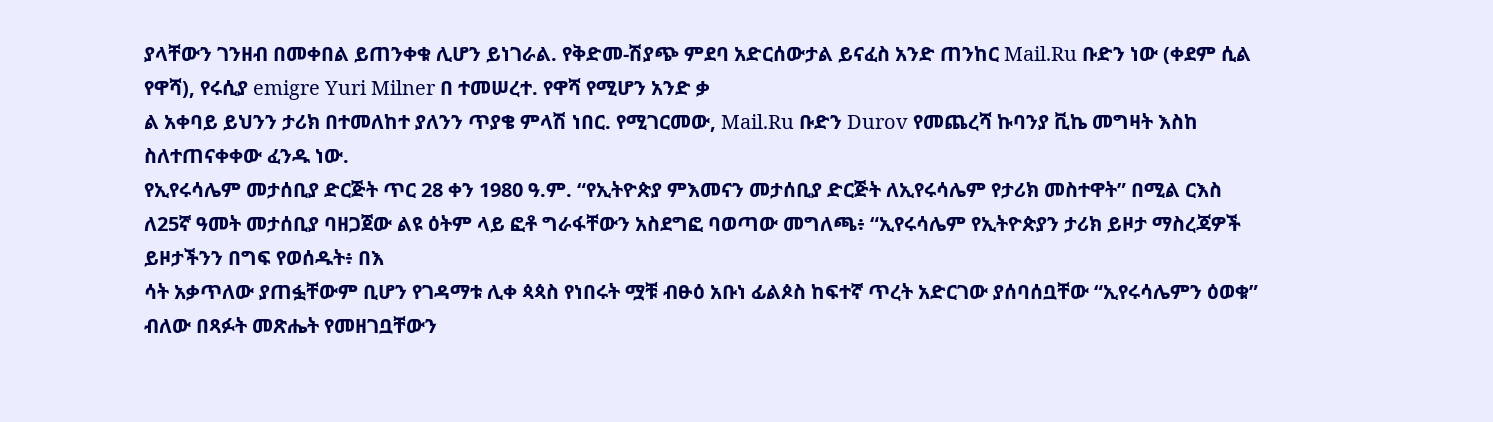ያላቸውን ገንዘብ በመቀበል ይጠንቀቁ ሊሆን ይነገራል. የቅድመ-ሽያጭ ምደባ አድርሰውታል ይናፈስ አንድ ጠንከር Mail.Ru ቡድን ነው (ቀደም ሲል የዋሻ), የሩሲያ emigre Yuri Milner በ ተመሠረተ. የዋሻ የሚሆን አንድ ቃ
ል አቀባይ ይህንን ታሪክ በተመለከተ ያለንን ጥያቄ ምላሽ ነበር. የሚገርመው, Mail.Ru ቡድን Durov የመጨረሻ ኩባንያ ቪኬ መግዛት እስከ ስለተጠናቀቀው ፈንዱ ነው.
የኢየሩሳሌም መታሰቢያ ድርጅት ጥር 28 ቀን 1980 ዓ.ም. “የኢትዮጵያ ምእመናን መታሰቢያ ድርጅት ለኢየሩሳሌም የታሪክ መስተዋት” በሚል ርእስ ለ25ኛ ዓመት መታሰቢያ ባዘጋጀው ልዩ ዕትም ላይ ፎቶ ግራፋቸውን አስደግፎ ባወጣው መግለጫ፥ “ኢየሩሳሌም የኢትዮጵያን ታሪክ ይዞታ ማስረጃዎች ይዞታችንን በግፍ የወሰዱት፥ በእ
ሳት አቃጥለው ያጠፏቸውም ቢሆን የገዳማቱ ሊቀ ጳጳስ የነበሩት ሟቹ ብፁዕ አቡነ ፊልጶስ ከፍተኛ ጥረት አድርገው ያሰባሰቧቸው “ኢየሩሳሌምን ዕወቁ” ብለው በጻፉት መጽሔት የመዘገቧቸውን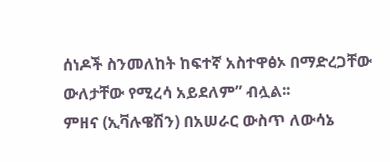ሰነዶች ስንመለከት ከፍተኛ አስተዋፅኦ በማድረጋቸው ውለታቸው የሚረሳ አይደለም” ብሏል፡፡
ምዘና (ኢቫሉዌሽን) በአሠራር ውስጥ ለውሳኔ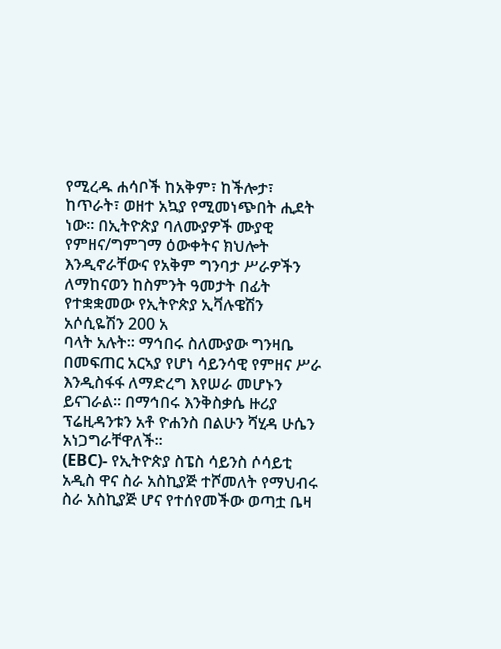የሚረዱ ሐሳቦች ከአቅም፣ ከችሎታ፣ ከጥራት፣ ወዘተ አኳያ የሚመነጭበት ሒደት ነው፡፡ በኢትዮጵያ ባለሙያዎች ሙያዊ የምዘና/ግምገማ ዕውቀትና ክህሎት እንዲኖራቸውና የአቅም ግንባታ ሥራዎችን ለማከናወን ከስምንት ዓመታት በፊት የተቋቋመው የኢትዮጵያ ኢቫሉዌሽን አሶሲዬሽን 200 አ
ባላት አሉት፡፡ ማኅበሩ ስለሙያው ግንዛቤ በመፍጠር አርኣያ የሆነ ሳይንሳዊ የምዘና ሥራ እንዲስፋፋ ለማድረግ እየሠራ መሆኑን ይናገራል፡፡ በማኅበሩ እንቅስቃሴ ዙሪያ ፕሬዚዳንቱን አቶ ዮሐንስ በልሁን ሻሂዳ ሁሴን አነጋግራቸዋለች፡፡
(EBC)- የኢትዮጵያ ስፔስ ሳይንስ ሶሳይቲ አዲስ ዋና ስራ አስኪያጅ ተሾመለት የማህብሩ ስራ አስኪያጅ ሆና የተሰየመችው ወጣቷ ቤዛ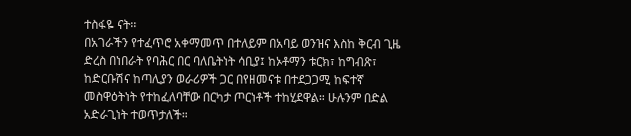ተስፋዬ ናት፡፡
በአገራችን የተፈጥሮ አቀማመጥ በተለይም በአባይ ወንዝና እስከ ቅርብ ጊዜ ድረስ በነበራት የባሕር በር ባለቤትነት ሳቢያ፤ ከኦቶማን ቱርክ፣ ከግብጽ፣ ከድርቡሽና ከጣሊያን ወራሪዎች ጋር በየዘመናቱ በተደጋጋሚ ከፍተኛ መስዋዕትነት የተከፈለባቸው በርካታ ጦርነቶች ተከሂደዋል። ሁሉንም በድል አድራጊነት ተወጥታለች።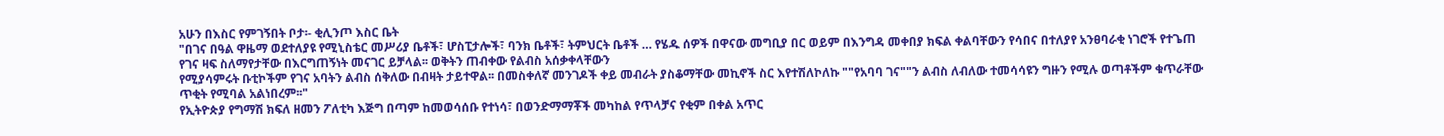አሁን በእስር የምገኝበት ቦታ፡- ቂሊንጦ እስር ቤት
"በገና በዓል ዋዜማ ወደተለያዩ የሚኒስቴር መሥሪያ ቤቶች፣ ሆስፒታሎች፣ ባንክ ቤቶች፣ ትምህርት ቤቶች … የሄዱ ሰዎች በዋናው መግቢያ በር ወይም በእንግዳ መቀበያ ክፍል ቀልባቸውን የሳበና በተለያየ አንፀባራቂ ነገሮች የተጌጠ የገና ዛፍ ስለማየታቸው በእርግጠኝነት መናገር ይቻላል፡፡ ወቅትን ጠብቀው የልብስ አሰቃቀላቸውን
የሚያሳምሩት ቡቲኮችም የገና አባትን ልብስ ሰቅለው በብዛት ታይተዋል፡፡ በመስቀለኛ መንገዶች ቀይ መብራት ያስቆማቸው መኪኖች ስር እየተሽለኮለኩ ""የአባባ ገና""ን ልብስ ለብለው ተመሳሳዩን ግዙን የሚሉ ወጣቶችም ቁጥራቸው ጥቂት የሚባል አልነበረም፡፡"
የኢትዮጵያ የግማሽ ክፍለ ዘመን ፖለቲካ እጅግ በጣም ከመወሳሰቡ የተነሳ፣ በወንድማማቾች መካከል የጥላቻና የቂም በቀል አጥር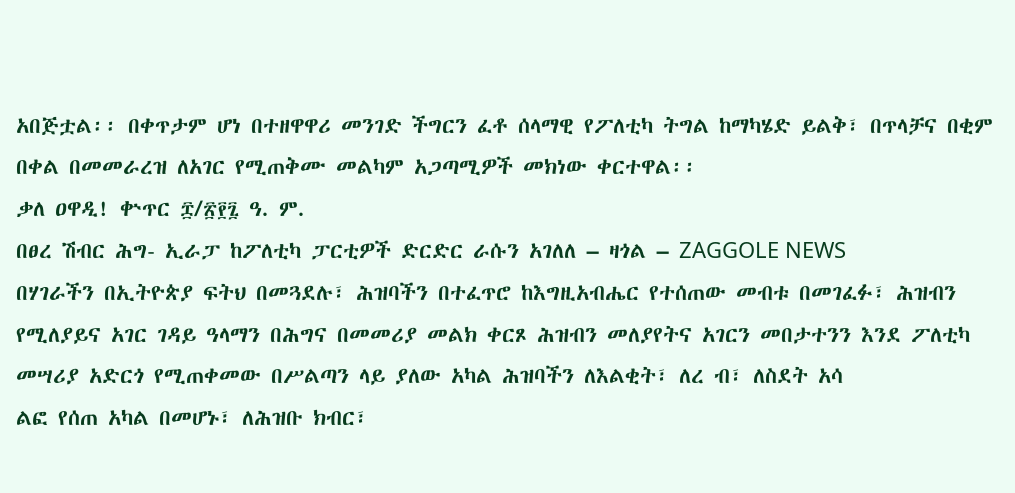አበጅቷል፡፡ በቀጥታም ሆነ በተዘዋዋሪ መንገድ ችግርን ፈቶ ሰላማዊ የፖለቲካ ትግል ከማካሄድ ይልቅ፣ በጥላቻና በቂም በቀል በመመራረዝ ለአገር የሚጠቅሙ መልካም አጋጣሚዎች መክነው ቀርተዋል፡፡
ቃለ ዐዋዲ! ቍጥር ፰/፳፻፯ ዓ. ም.
በፀረ ሽብር ሕግ- ኢራፓ ከፖለቲካ ፓርቲዎች ድርድር ራሱን አገለለ – ዛጎል – ZAGGOLE NEWS
በሃገራችን በኢትዮጵያ ፍትህ በመጓደሉ፣ ሕዝባችን በተፈጥሮ ከእግዚአብሔር የተሰጠው መብቱ በመገፈፉ፣ ሕዝብን የሚለያይና አገር ገዳይ ዓላማን በሕግና በመመሪያ መልክ ቀርጾ ሕዝብን መለያየትና አገርን መበታተንን እንደ ፖለቲካ መሣሪያ አድርጎ የሚጠቀመው በሥልጣን ላይ ያለው አካል ሕዝባችን ለእልቂት፣ ለረ ብ፣ ለስደት አሳ
ልፎ የሰጠ አካል በመሆኑ፣ ለሕዝቡ ክብር፣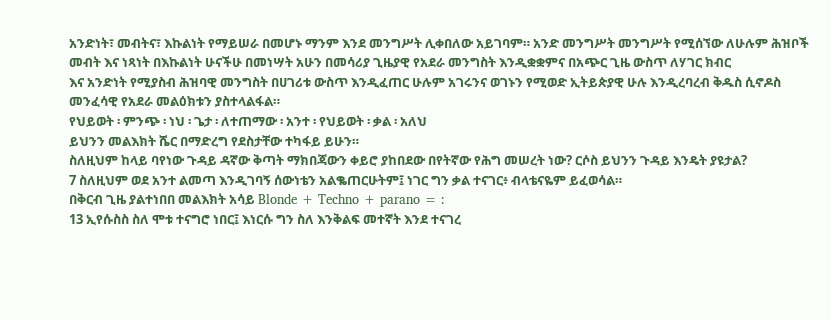አንድነት፣ መብትና፣ እኩልነት የማይሠራ በመሆኑ ማንም እንደ መንግሥት ሊቀበለው አይገባም። አንድ መንግሥት መንግሥት የሚሰኘው ለሁሉም ሕዝቦች መብት እና ነጻነት በእኩልነት ሁናችሁ በመነሣት አሁን በመሳሪያ ጊዜያዊ የአደራ መንግስት እንዲቋቋምና በአጭር ጊዜ ውስጥ ለሃገር ክብር
እና አንድነት የሚያስብ ሕዝባዊ መንግስት በሀገሪቱ ውስጥ እንዲፈጠር ሁሉም አገሩንና ወገኑን የሚወድ ኢትይጵያዊ ሁሉ እንዲረባረብ ቅዱስ ሲኖዶስ መንፈሳዊ የአደራ መልዕክቱን ያስተላልፋል።
የህይወት ፡ ምንጭ ፡ ነህ ፡ ጌታ ፡ ለተጠማው ፡ አንተ ፡ የህይወት ፡ ቃል ፡ አለህ
ይህንን መልእክት ሼር በማድረግ የደስታቸው ተካፋይ ይሁን።
ስለዚህም ከላይ ባየነው ጉዳይ ዳኛው ቅጣት ማክበጃውን ቀይሮ ያከበደው በየትኛው የሕግ መሠረት ነው? ርሶስ ይህንን ጉዳይ እንዴት ያዩታል?
7 ስለዚህም ወደ አንተ ልመጣ እንዲገባኝ ሰውነቴን አልቈጠርሁትም፤ ነገር ግን ቃል ተናገር፥ ብላቴናዬም ይፈወሳል።
በቅርብ ጊዜ ያልተነበበ መልእክት አሳይ Blonde + Techno + parano = :
13 ኢየሱስስ ስለ ሞቱ ተናግሮ ነበር፤ እነርሱ ግን ስለ እንቅልፍ መተኛት እንደ ተናገረ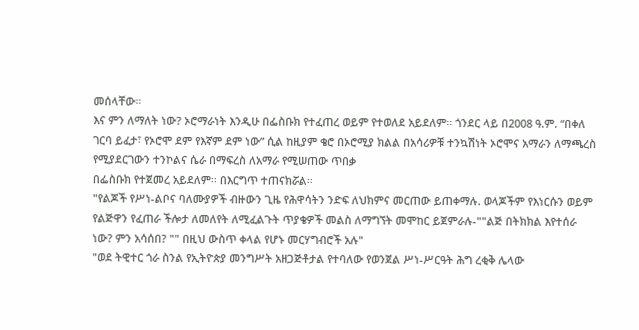መሰላቸው።
እና ምን ለማለት ነው? ኦሮማራነት እንዲሁ በፌስቡክ የተፈጠረ ወይም የተወለደ አይደለም፡፡ ጎንደር ላይ በ2008 ዓ.ም. “በቀለ ገርባ ይፈታ፣ የኦሮሞ ደም የእኛም ደም ነው” ሲል ከዚያም ቄሮ በኦሮሚያ ክልል በአሳሪዎቹ ተንኳሽነት ኦሮሞና አማራን ለማጫረስ የሚያደርገውን ተንኮልና ሴራ በማፍረስ ለአማራ የሚሠጠው ጥበቃ
በፌስቡክ የተጀመረ አይደለም፡፡ በእርግጥ ተጠናክሯል፡፡
"የልጆች የሥነ-ልቦና ባለሙያዎች ብዙውን ጊዜ የሕዋሳትን ንድፍ ለህክምና መርጠው ይጠቀማሉ. ወላጆችም የእነርሱን ወይም የልጅዋን የፈጠራ ችሎታ ለመለየት ለሚፈልጉት ጥያቄዎች መልስ ለማግኘት መሞከር ይጀምራሉ-""ልጅ በትክክል እየተሰራ ነው? ምን አሳሰበ? "" በዚህ ውስጥ ቀላል የሆኑ መርሃግብሮች አሉ"
"ወደ ትዊተር ጎራ ስንል የኢትዮጵያ መንግሥት አዘጋጅቶታል የተባለው የወንጀል ሥነ-ሥርዓት ሕግ ረቂቅ ሌላው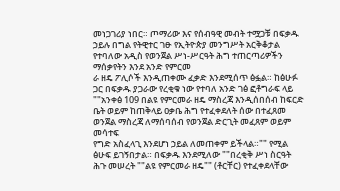መነጋገሪያ ነበር። ጦማሪው እና የሰብዓዊ መብት ተሟጋቹ በፍቃዱ ኃይሉ በግል የትዊተር ገፁ የኢትዮጵያ መንግሥት አርቅቆታል የተባለው አዲስ የወንጀል ሥነ-ሥርዓት ሕግ ተጠርጣሪዎችን ማሰቃየትን እንደ አንድ የምርመ
ራ ዘዴ ፖሊሶች እንዲጠቀሙ ፈቃድ እንደሚሰጥ ፅፏል። ከፅሁፉ ጋር በፍቃዱ ያጋራው የረቂቁ ነው የተባለ አንድ ገፅ ፎቶግራፍ ላይ ""አንቀፅ 109 በልዩ የምርመራ ዘዴ ማስረጃ እንዲሰበሰብ ከፍርድ ቤት ወይም ከጠቅላይ ዐቃቤ ሕግ የተፈቀደለት ሰው በተፈጸመ ወንጀል ማስረጃ ለማሰባሰብ የወንጀል ድርጊት መፈጸም ወይም መሳተፍ
የግድ አስፈላጊ እንደሆነ ኃይል ለመጠቀም ይችላል።"" የሚል ፅሁፍ ይገኝበታል። በፍቃዱ እንደሚለው ""በረቂቅ ሥነ ስርዓት ሕጉ መሠረት ""ልዩ የምርመራ ዘዴ"" (ቶርቸር) የተፈቀደላቸው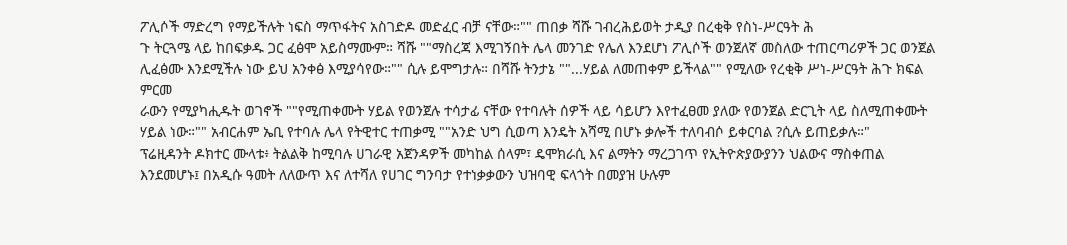ፖሊሶች ማድረግ የማይችሉት ነፍስ ማጥፋትና አስገድዶ መድፈር ብቻ ናቸው።"" ጠበቃ ሻሹ ገብረሕይወት ታዲያ በረቂቅ የስነ-ሥርዓት ሕ
ጉ ትርጓሜ ላይ ከበፍቃዱ ጋር ፈፅሞ አይስማሙም። ሻሹ ""ማስረጃ እሚገኝበት ሌላ መንገድ የሌለ እንደሆነ ፖሊሶች ወንጀለኛ መስለው ተጠርጣሪዎች ጋር ወንጀል ሊፈፅሙ እንደሚችሉ ነው ይህ አንቀፅ እሚያሳየው።"" ሲሉ ይሞግታሉ። በሻሹ ትንታኔ ""...ሃይል ለመጠቀም ይችላል"" የሚለው የረቂቅ ሥነ-ሥርዓት ሕጉ ክፍል ምርመ
ራውን የሚያካሒዱት ወገኖች ""የሚጠቀሙት ሃይል የወንጀሉ ተሳታፊ ናቸው የተባሉት ሰዎች ላይ ሳይሆን እየተፈፀመ ያለው የወንጀል ድርጊት ላይ ስለሚጠቀሙት ሃይል ነው።"" አብርሐም ኤቢ የተባሉ ሌላ የትዊተር ተጠቃሚ ""አንድ ህግ ሲወጣ እንዴት አሻሚ በሆኑ ቃሎች ተለባብሶ ይቀርባል ?ሲሉ ይጠይቃሉ።"
ፕሬዚዳንት ዶክተር ሙላቱ፥ ትልልቅ ከሚባሉ ሀገራዊ አጀንዳዎች መካከል ሰላም፣ ዴሞክራሲ እና ልማትን ማረጋገጥ የኢትዮጵያውያንን ህልውና ማስቀጠል እንደመሆኑ፤ በአዲሱ ዓመት ለለውጥ እና ለተሻለ የሀገር ግንባታ የተነቃቃውን ህዝባዊ ፍላጎት በመያዝ ሁሉም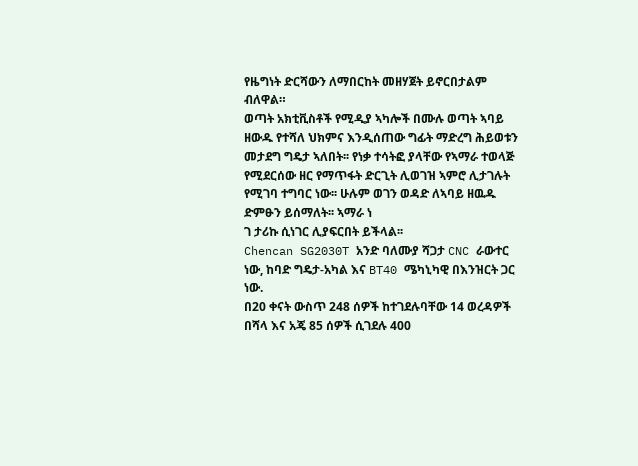የዜግነት ድርሻውን ለማበርከት መዘሃጀት ይኖርበታልም ብለዋል።
ወጣት አክቲቪስቶች የሚዲያ ኣካሎች በሙሉ ወጣት ኣባይ ዘውዱ የተሻለ ህክምና እንዲሰጠው ግፊት ማድረግ ሕይወቱን መታደግ ግዴታ ኣለበት፡፡ የነቃ ተሳትፎ ያላቸው የኣማራ ተወላጅ የሚደርሰው ዘር የማጥፋት ድርጊት ሊወገዝ ኣምሮ ሊታገሉት የሚገባ ተግባር ነው፡፡ ሁሉም ወገን ወዳድ ለኣባይ ዘዉዱ ድምፁን ይሰማለት፡፡ ኣማራ ነ
ገ ታሪኩ ሲነገር ሊያፍርበት ይችላል፡፡
Chencan SG2030T አንድ ባለሙያ ሻጋታ CNC ራውተር ነው, ከባድ ግዴታ-አካል እና BT40 ሜካኒካዊ በእንዝርት ጋር ነው.
በ20 ቀናት ውስጥ 248 ሰዎች ከተገደሉባቸው 14 ወረዳዎች በሻላ እና አጄ 85 ሰዎች ሲገደሉ 400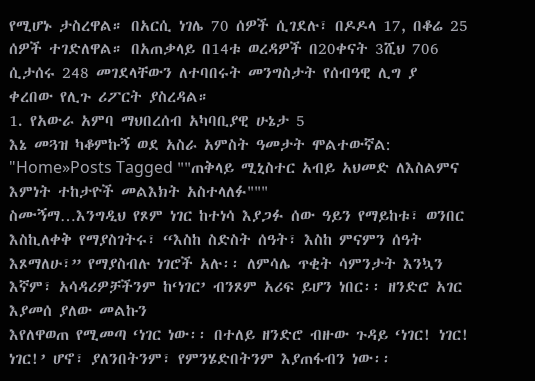የሚሆኑ ታስረዋል። በአርሲ ነገሌ 70 ሰዎች ሲገደሉ፣ በዶዶላ 17, በቆሬ 25 ሰዎች ተገድለዋል። በአጠቃላይ በ14ቱ ወረዳዎች በ20ቀናት 3ሺህ 706 ሲታሰሩ 248 መገደላቸውን ለተባበሩት መንግስታት የሰብዓዊ ሊግ ያ
ቀረበው የሊጉ ሪፖርት ያስረዳል።
1. የአውራ አምባ ማህበረሰብ አካባቢያዊ ሁኔታ 5
እኔ መጓዝ ካቆምኩኝ ወደ አስራ አምስት ዓመታት ሞልተውኛል:
"Home»Posts Tagged ""ጠቅላይ ሚኒስተር አብይ አህመድ ለእስልምና እምነት ተከታዮች መልእክት አስተላለፉ"""
ስሙኝማ…እንግዲህ የጾም ነገር ከተነሳ እያጋፉ ሰው ዓይን የማይከቱ፣ ወንበር እስኪለቀቅ የማያስገትሩ፣ “እስከ ስድስት ሰዓት፣ እስከ ምናምን ሰዓት እጾማለሁ፣” የማያስብሉ ነገሮች አሉ፡፡ ለምሳሌ ጥቂት ሳምንታት እንኳን እኛም፣ አሳዳሪዎቻችንም ከ‘ነገር’ ብንጾም አሪፍ ይሆን ነበር፡፡ ዘንድሮ አገር እያመሰ ያለው መልኩን
እየለዋወጠ የሚመጣ ‘ነገር ነው፡፡ በተለይ ዘንድሮ ብዙው ጉዳይ ‘ነገር! ነገር! ነገር!’ ሆኖ፣ ያለንበትንም፣ የምንሄድበትንም እያጠፋብን ነው፡፡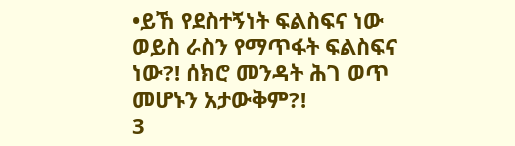•ይኸ የደስተኝነት ፍልስፍና ነው ወይስ ራስን የማጥፋት ፍልስፍና ነው?! ሰክሮ መንዳት ሕገ ወጥ መሆኑን አታውቅም?!
3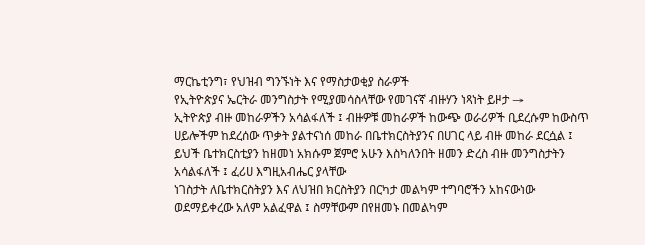ማርኬቲንግ፣ የህዝብ ግንኙነት እና የማስታወቂያ ስራዎች
የኢትዮጵያና ኤርትራ መንግስታት የሚያመሳስላቸው የመገናኛ ብዙሃን ነጻነት ይዞታ →
ኢትዮጵያ ብዙ መከራዎችን አሳልፋለች ፤ ብዙዎቹ መከራዎች ከውጭ ወራሪዎች ቢደረሱም ከውስጥ ሀይሎችም ከደረሰው ጥቃት ያልተናነሰ መከራ በቤተክርስትያንና በሀገር ላይ ብዙ መከራ ደርሷል ፤ ይህች ቤተክርስቲያን ከዘመነ አክሱም ጀምሮ አሁን እስካለንበት ዘመን ድረስ ብዙ መንግስታትን አሳልፋለች ፤ ፈሪሀ እግዚአብሔር ያላቸው
ነገስታት ለቤተክርስትያን እና ለህዝበ ክርስትያን በርካታ መልካም ተግባሮችን አከናውነው ወደማይቀረው አለም አልፈዋል ፤ ስማቸውም በየዘመኑ በመልካም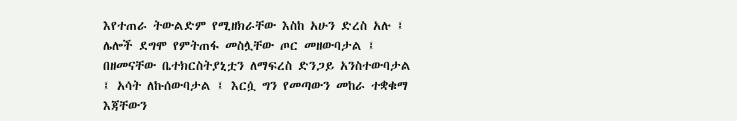እየተጠራ ትውልድም የሚዘክራቸው እስከ አሁን ድረስ አሉ ፤ ሌሎች ደግሞ የምትጠፋ መስሏቸው ጦር መዘውባታል ፤ በዘመናቸው ቤተክርስትያኒቷን ለማፍረስ ድንጋይ አንስተውባታል
፤ አሳት ለኩሰውባታል ፤ እርሷ ግን የመጣውን መከራ ተቋቁማ እጃቸውን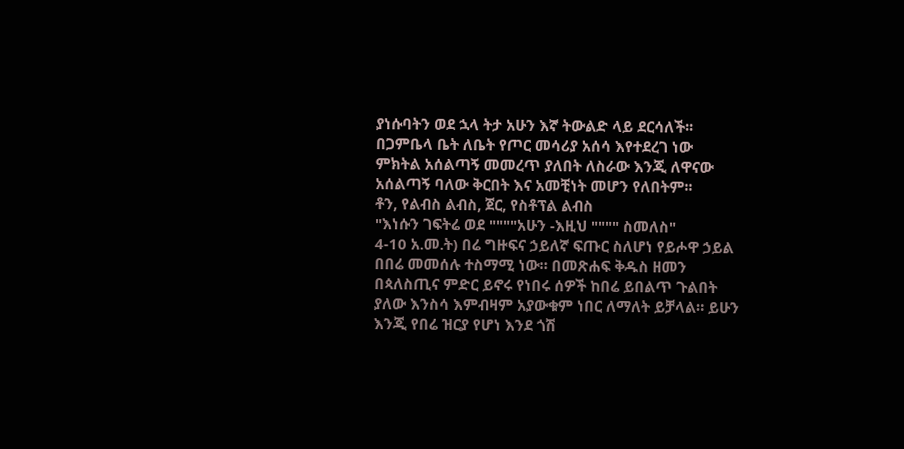ያነሱባትን ወደ ኋላ ትታ አሁን እኛ ትውልድ ላይ ደርሳለች፡፡
በጋምቤላ ቤት ለቤት የጦር መሳሪያ አሰሳ እየተደረገ ነው
ምክትል አሰልጣኝ መመረጥ ያለበት ለስራው እንጂ ለዋናው አሰልጣኝ ባለው ቅርበት እና አመቺነት መሆን የለበትም፡፡
ቶን, የልብስ ልብስ, ጀር, የስቶፕል ልብስ
"እነሱን ገፍትሬ ወደ """"አሁን -እዚህ """" ስመለስ"
4-10 አ.መ.ት) በሬ ግዙፍና ኃይለኛ ፍጡር ስለሆነ የይሖዋ ኃይል በበሬ መመሰሉ ተስማሚ ነው። በመጽሐፍ ቅዱስ ዘመን በጳለስጢና ምድር ይኖሩ የነበሩ ሰዎች ከበሬ ይበልጥ ጉልበት ያለው እንስሳ እምብዛም አያውቁም ነበር ለማለት ይቻላል። ይሁን እንጂ የበሬ ዝርያ የሆነ እንደ ጎሽ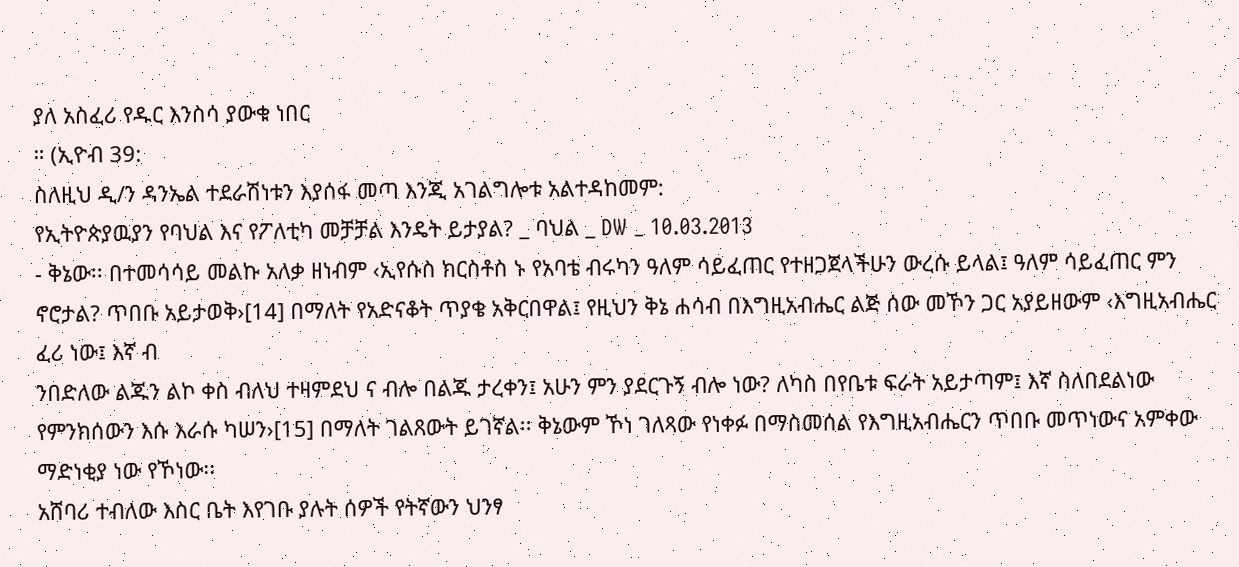ያለ አስፈሪ የዱር እንስሳ ያውቁ ነበር
። (ኢዮብ 39:
ስለዚህ ዲ/ን ዳንኤል ተደራሽነቱን እያሰፋ መጣ እንጂ አገልግሎቱ አልተዳከመም:
የኢትዮጵያዉያን የባህል እና የፖለቲካ መቻቻል እንዴት ይታያል? _ ባህል _ DW _ 10.03.2013
- ቅኔው፡፡ በተመሳሳይ መልኩ አለቃ ዘነብም ‹ኢየሱስ ክርስቶስ ኑ የአባቴ ብሩካን ዓለም ሳይፈጠር የተዘጋጀላችሁን ውረሱ ይላል፤ ዓለም ሳይፈጠር ምን ኖሮታል? ጥበቡ አይታወቅ›[14] በማለት የአድናቆት ጥያቄ አቅርበዋል፤ የዚህን ቅኔ ሐሳብ በእግዚአብሔር ልጅ ሰው መኾን ጋር አያይዘውም ‹እግዚአብሔር ፈሪ ነው፤ እኛ ብ
ንበድለው ልጁን ልኮ ቀስ ብለህ ተዛምደህ ና ብሎ በልጁ ታረቀን፤ አሁን ምን ያደርጉኝ ብሎ ነው? ለካስ በየቤቱ ፍራት አይታጣም፤ እኛ ስለበደልነው የምንክሰውን እሱ እራሱ ካሠን›[15] በማለት ገልጸውት ይገኛል፡፡ ቅኔውም ኾነ ገለጻው የነቀፉ በማስመሰል የእግዚአብሔርን ጥበቡ መጥነውና አምቀው ማድነቂያ ነው የኾነው፡፡
አሸባሪ ተብለው እስር ቤት እየገቡ ያሉት ሰዎች የትኛውን ህንፃ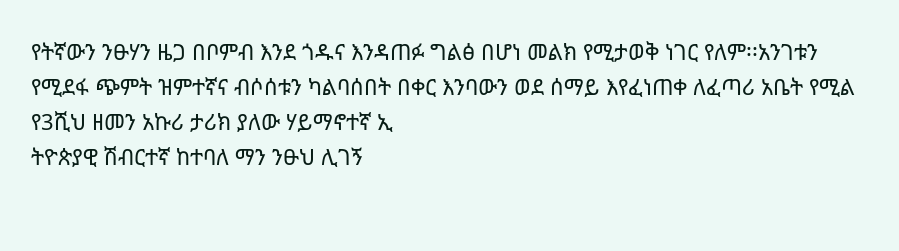የትኛውን ንፁሃን ዜጋ በቦምብ እንደ ጎዱና እንዳጠፉ ግልፅ በሆነ መልክ የሚታወቅ ነገር የለም፡፡አንገቱን የሚደፋ ጭምት ዝምተኛና ብሶሰቱን ካልባሰበት በቀር እንባውን ወደ ሰማይ እየፈነጠቀ ለፈጣሪ አቤት የሚል የ3ሺህ ዘመን አኩሪ ታሪክ ያለው ሃይማኖተኛ ኢ
ትዮጵያዊ ሽብርተኛ ከተባለ ማን ንፁህ ሊገኝ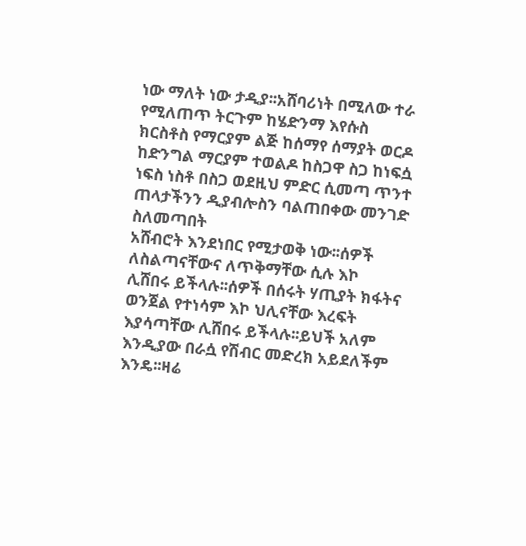ነው ማለት ነው ታዲያ፡፡አሸባሪነት በሚለው ተራ የሚለጠጥ ትርጉም ከሄድንማ እየሱስ ክርስቶስ የማርያም ልጅ ከሰማየ ሰማያት ወርዶ ከድንግል ማርያም ተወልዶ ከስጋዋ ስጋ ከነፍሷ ነፍስ ነስቶ በስጋ ወደዚህ ምድር ሲመጣ ጥንተ ጠላታችንን ዲያብሎስን ባልጠበቀው መንገድ ስለመጣበት
አሸብሮት እንደነበር የሚታወቅ ነው፡፡ሰዎች ለስልጣናቸውና ለጥቅማቸው ሲሉ እኮ ሊሸበሩ ይችላሉ፡፡ሰዎች በሰሩት ሃጢያት ክፋትና ወንጀል የተነሳም እኮ ህሊናቸው እረፍት እያሳጣቸው ሊሸበሩ ይችላሉ፡፡ይህች አለም እንዲያው በራሷ የሽብር መድረክ አይደለችም እንዴ፡፡ዛሬ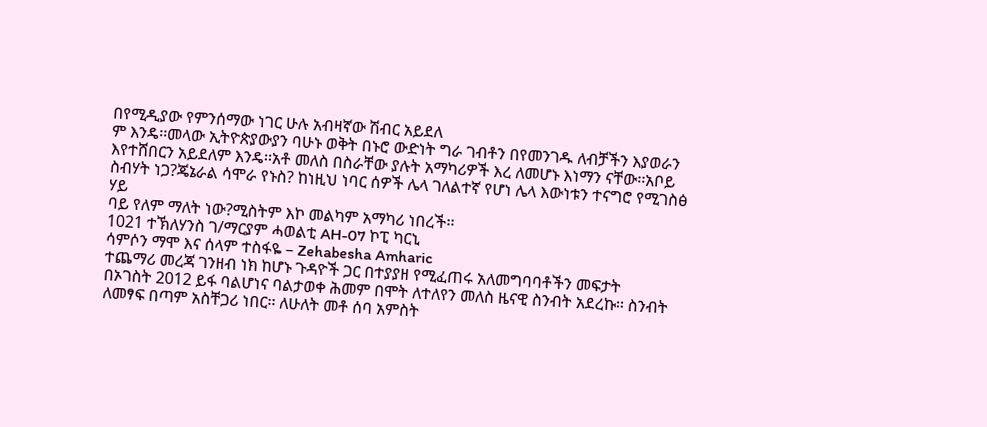በየሚዲያው የምንሰማው ነገር ሁሉ አብዛኛው ሽብር አይደለ
ም እንዴ፡፡መላው ኢትዮጵያውያን ባሁኑ ወቅት በኑሮ ውድነት ግራ ገብቶን በየመንገዱ ለብቻችን እያወራን እየተሸበርን አይደለም እንዴ፡፡አቶ መለስ በስራቸው ያሉት አማካሪዎች እረ ለመሆኑ እነማን ናቸው፡፡አቦይ ስብሃት ነጋ?ጄኔራል ሳሞራ የኑስ? ከነዚህ ነባር ሰዎች ሌላ ገለልተኛ የሆነ ሌላ እውነቱን ተናግሮ የሚገስፅ ሃይ
ባይ የለም ማለት ነው?ሚስትም እኮ መልካም አማካሪ ነበረች፡፡
1021 ተኽለሃንስ ገ/ማርያም ሓወልቲ AH-07 ኮፒ ካርኒ
ሳምሶን ማሞ እና ሰላም ተስፋዬ – Zehabesha Amharic
ተጨማሪ መረጃ ገንዘብ ነክ ከሆኑ ጉዳዮች ጋር በተያያዘ የሚፈጠሩ አለመግባባቶችን መፍታት
በኦገስት 2012 ይፋ ባልሆነና ባልታወቀ ሕመም በሞት ለተለየን መለስ ዜናዊ ስንብት አደረኩ፡፡ ስንብት ለመፃፍ በጣም አስቸጋሪ ነበር፡፡ ለሁለት መቶ ሰባ አምስት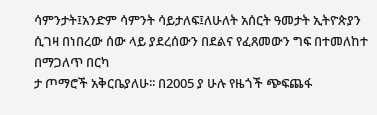ሳምንታት፤አንድም ሳምንት ሳይታለፍ፤ለሁለት አሰርት ዓመታት ኢትዮጵያን ሲገዛ በነበረው ሰው ላይ ያደረሰውን በደልና የፈጸመውን ግፍ በተመለከተ በማጋለጥ በርካ
ታ ጦማሮች አቅርቤያለሁ፡፡ በ2005 ያ ሁሉ የዜጎች ጭፍጨፋ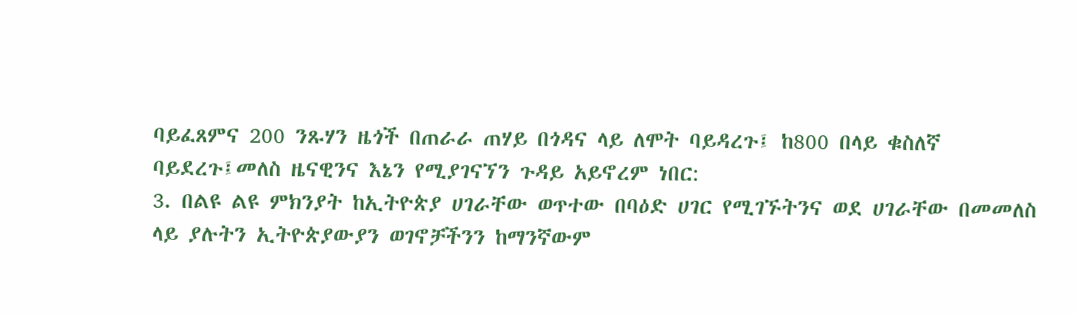ባይፈጸምና 200 ንጹሃን ዜጎች በጠራራ ጠሃይ በጎዳና ላይ ለሞት ባይዳረጉ፤ ከ800 በላይ ቁስለኛ ባይደረጉ፤መለስ ዜናዊንና እኔን የሚያገናኘን ጉዳይ አይኖረም ነበር:
3. በልዩ ልዩ ምክንያት ከኢትዮጵያ ሀገራቸው ወጥተው በባዕድ ሀገር የሚገኙትንና ወደ ሀገራቸው በመመለስ ላይ ያሉትን ኢትዮጵያውያን ወገኖቻችንን ከማንኛውም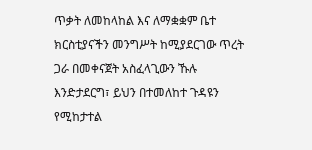ጥቃት ለመከላከል እና ለማቋቋም ቤተ ክርስቲያናችን መንግሥት ከሚያደርገው ጥረት ጋራ በመቀናጀት አስፈላጊውን ኹሉ እንድታደርግ፣ ይህን በተመለከተ ጉዳዩን የሚከታተል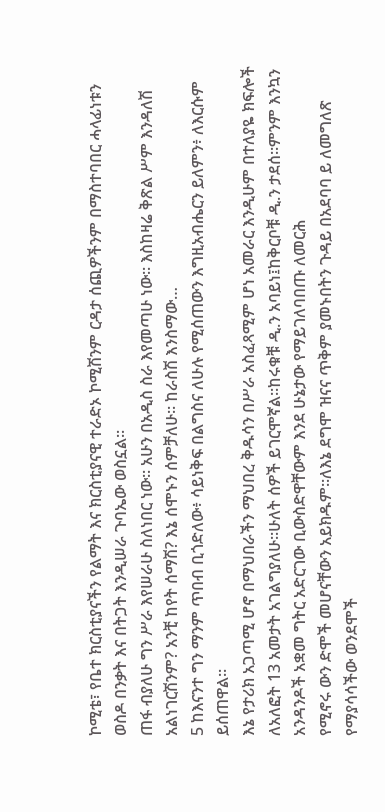ኮሚቴ፣ የቤተ ክርስቲያናችን የልማት እና ክርስቲያናዊ ተራድኦ ኮሚሽንም ርዳታ ሰጪዎችንም በማስተባበር ሓላፊነቱን ወስዶ በንቃት እና በትጋት እንዲሠራ ጉባኤው ወስኗል፡፡
ጠፋ ብያለሁ ግን ሥራ እየሠራሁ ስለነበር ነው፡፡ አሁን በአዲስ ስራ እየመጣሁ ነው፡፡ እስከዛሬ ቅጽል ሥም እንዳለሽ አልነገርሽንም? አንቺ ከየት ሰማሽ? እኔ ሰሞኑን ሰምቻለሁ፡፡ ከራስሽ እንስማው…
5 ከእናንተ ግን ማንም ጥበብ ቢጎድለው፥ ሳይነቅፍ በልግስና ለሁሉ የሚሰጠውን እግዚአብሔርን ይለምን፥ ለእርሱም ይሰጠዋል።
እኔ የታሪክ አጋጣሚ ሆኖ በማህበራችን ማህበረ ቅዱሳን በሥራ አስፈጻሚም ሆነ አመራር እንዲሁም በተለያዬ ክፍሎች ለአለፎት 13 አመታት አገልግያለሁ፡፡ሁለት ሰዎች ይገርሞኛል፡፡ከሩቁቹ ዲ.ን አባይነ፤ከቅርቦቹ ዲ.ን ታደሰ፡፡ምንም እንኳን አንዳንዶች አቋመ ግትር አድርገው ቢውስድዋቸውም እንደ ሁኔታው የማይገለባበጡ ለመርሕ
የሚኖሩ ውን ድሞች መሆናቸውን አይክዱም፡፡ለእኔ ደግሞ ዝናና ጥቅም ያመኑበትን ጉዳይ በአደባባ ይ ለመግለጽ የማያሳሳችው ወንደሞች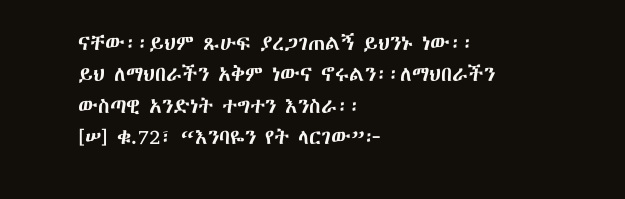ናቸው፡፡ይህም ጹሁፍ ያረጋገጠልኝ ይህንኑ ነው፡፡ይህ ለማህበራችን አቅም ነውና ኖሩልን፡፡ለማህበራችን ውስጣዊ አንድነት ተግተን እንስራ፡፡
[ሠ] ቁ.72፣ “እንባዬን የት ላርገው”፦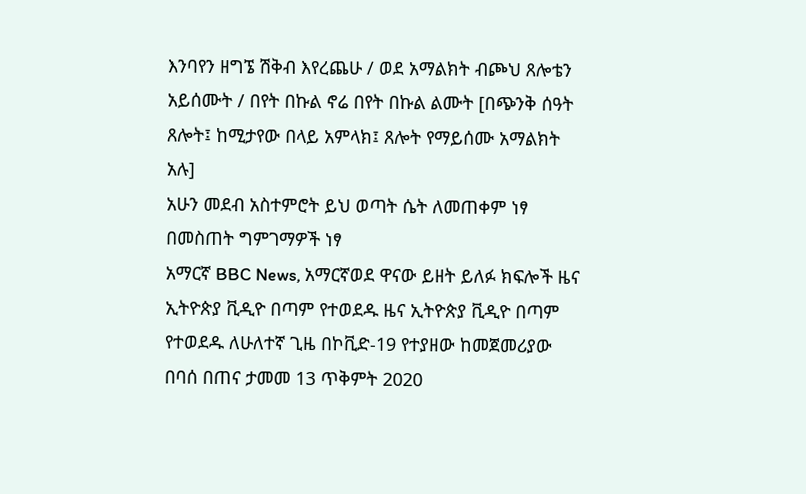እንባየን ዘግኜ ሽቅብ እየረጨሁ / ወደ አማልክት ብጮህ ጸሎቴን አይሰሙት / በየት በኩል ኖሬ በየት በኩል ልሙት [በጭንቅ ሰዓት ጸሎት፤ ከሚታየው በላይ አምላክ፤ ጸሎት የማይሰሙ አማልክት አሉ]
አሁን መደብ አስተምሮት ይህ ወጣት ሴት ለመጠቀም ነፃ በመስጠት ግምገማዎች ነፃ
አማርኛ BBC News, አማርኛወደ ዋናው ይዘት ይለፉ ክፍሎች ዜና ኢትዮጵያ ቪዲዮ በጣም የተወደዱ ዜና ኢትዮጵያ ቪዲዮ በጣም የተወደዱ ለሁለተኛ ጊዜ በኮቪድ-19 የተያዘው ከመጀመሪያው በባሰ በጠና ታመመ 13 ጥቅምት 2020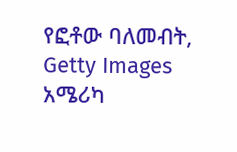የፎቶው ባለመብት, Getty Images አሜሪካ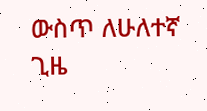ውስጥ ለሁለተኛ ጊዜ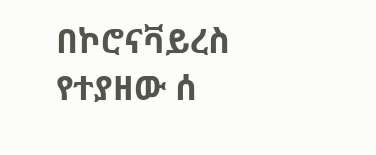በኮሮናቫይረስ የተያዘው ሰ